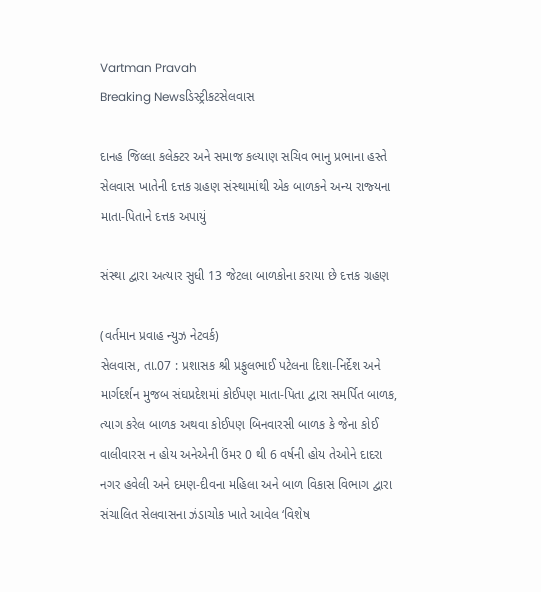Vartman Pravah
Breaking Newsડિસ્ટ્રીકટસેલવાસ

દાનહ જિલ્લા કલેક્‍ટર અને સમાજ કલ્‍યાણ સચિવ ભાનુ પ્રભાના હસ્‍તે સેલવાસ ખાતેની દત્તક ગ્રહણ સંસ્‍થામાંથી એક બાળકને અન્‍ય રાજ્‍યના માતા-પિતાને દત્તક અપાયું

સંસ્‍થા દ્વારા અત્‍યાર સુધી 13 જેટલા બાળકોના કરાયા છે દત્તક ગ્રહણ

(વર્તમાન પ્રવાહ ન્‍યુઝ નેટવર્ક)
સેલવાસ, તા.07 : પ્રશાસક શ્રી પ્રફુલભાઈ પટેલના દિશા-નિર્દેશ અને માર્ગદર્શન મુજબ સંઘપ્રદેશમાં કોઈપણ માતા-પિતા દ્વારા સમર્પિત બાળક, ત્‍યાગ કરેલ બાળક અથવા કોઈપણ બિનવારસી બાળક કે જેના કોઈ વાલીવારસ ન હોય અનેએની ઉંમર 0 થી 6 વર્ષની હોય તેઓને દાદરા નગર હવેલી અને દમણ-દીવના મહિલા અને બાળ વિકાસ વિભાગ દ્વારા સંચાલિત સેલવાસના ઝંડાચોક ખાતે આવેલ ‘વિશેષ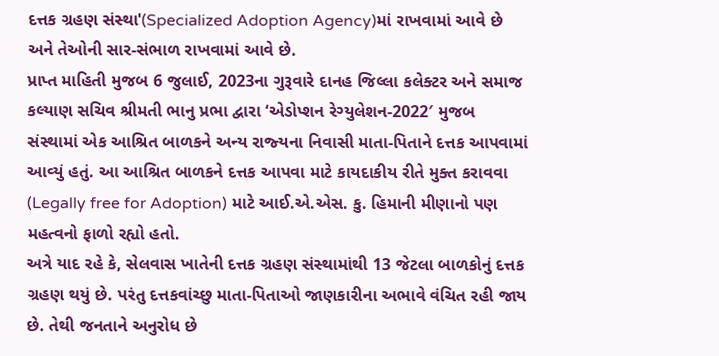દત્તક ગ્રહણ સંસ્‍થા'(Specialized Adoption Agency)માં રાખવામાં આવે છે અને તેઓની સાર-સંભાળ રાખવામાં આવે છે.
પ્રાપ્ત માહિતી મુજબ 6 જુલાઈ, 2023ના ગુરૂવારે દાનહ જિલ્લા કલેક્‍ટર અને સમાજ કલ્‍યાણ સચિવ શ્રીમતી ભાનુ પ્રભા દ્વારા ‘એડોપ્‍શન રેગ્‍યુલેશન-2022′ મુજબ સંસ્‍થામાં એક આશ્રિત બાળકને અન્‍ય રાજ્‍યના નિવાસી માતા-પિતાને દત્તક આપવામાં આવ્‍યું હતું. આ આશ્રિત બાળકને દત્તક આપવા માટે કાયદાકીય રીતે મુક્‍ત કરાવવા (Legally free for Adoption) માટે આઈ.એ.એસ. કુ. હિમાની મીણાનો પણ મહત્‍વનો ફાળો રહ્યો હતો.
અત્રે યાદ રહે કે, સેલવાસ ખાતેની દત્તક ગ્રહણ સંસ્‍થામાંથી 13 જેટલા બાળકોનું દત્તક ગ્રહણ થયું છે. પરંતુ દત્તકવાંચ્‍છુ માતા-પિતાઓ જાણકારીના અભાવે વંચિત રહી જાય છે. તેથી જનતાને અનુરોધ છે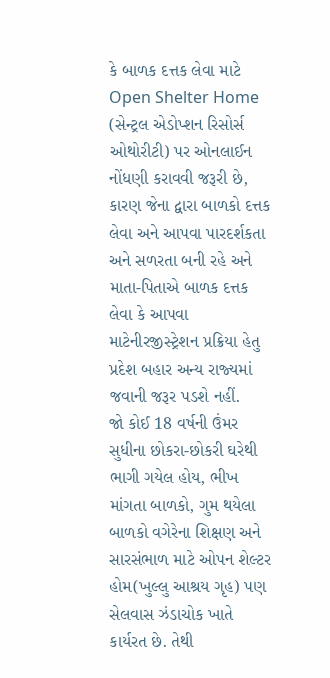કે બાળક દત્તક લેવા માટે Open Shelter Home (સેન્‍ટ્રલ એડોપ્‍શન રિસોર્સ ઓથોરીટી) પર ઓનલાઈન નોંધણી કરાવવી જરૂરી છે, કારણ જેના દ્વારા બાળકો દત્તક લેવા અને આપવા પારદર્શકતા અને સળરતા બની રહે અને માતા-પિતાએ બાળક દત્તક લેવા કે આપવા માટેનીરજીસ્‍ટ્રેશન પ્રક્રિયા હેતુ પ્રદેશ બહાર અન્‍ય રાજ્‍યમાં જવાની જરૂર પડશે નહીં.
જો કોઈ 18 વર્ષની ઉંમર સુધીના છોકરા-છોકરી ઘરેથી ભાગી ગયેલ હોય, ભીખ માંગતા બાળકો, ગુમ થયેલા બાળકો વગેરેના શિક્ષણ અને સારસંભાળ માટે ઓપન શેલ્‍ટર હોમ(ખુલ્લુ આશ્રય ગૃહ) પણ સેલવાસ ઝંડાચોક ખાતે કાર્યરત છે. તેથી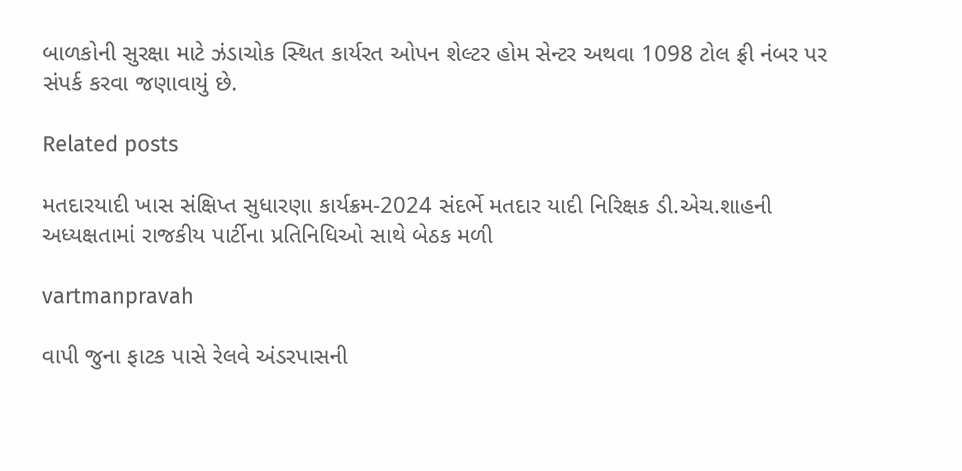બાળકોની સુરક્ષા માટે ઝંડાચોક સ્‍થિત કાર્યરત ઓપન શેલ્‍ટર હોમ સેન્‍ટર અથવા 1098 ટોલ ફ્રી નંબર પર સંપર્ક કરવા જણાવાયું છે.

Related posts

મતદારયાદી ખાસ સંક્ષિપ્ત સુધારણા કાર્યક્રમ-2024 સંદર્ભે મતદાર યાદી નિરિક્ષક ડી.એચ.શાહની અધ્‍યક્ષતામાં રાજકીય પાર્ટીના પ્રતિનિધિઓ સાથે બેઠક મળી

vartmanpravah

વાપી જુના ફાટક પાસે રેલવે અંડરપાસની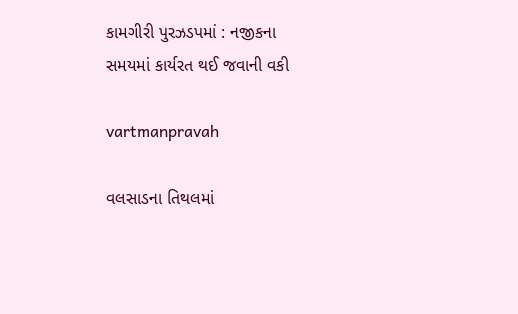કામગીરી પુરઝડપમાં : નજીકના સમયમાં કાર્યરત થઈ જવાની વકી

vartmanpravah

વલસાડના તિથલમાં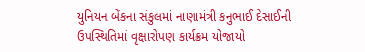યુનિયન બેંકના સંકુલમાં નાણામંત્રી કનુભાઈ દેસાઈની ઉપસ્થિતિમાં વૃક્ષારોપણ કાર્યક્રમ યોજાયો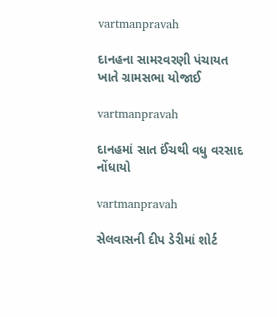vartmanpravah

દાનહના સામરવરણી પંચાયત ખાતે ગ્રામસભા યોજાઈ

vartmanpravah

દાનહમાં સાત ઈંચથી વધુ વરસાદ નોંધાયો

vartmanpravah

સેલવાસની દીપ ડેરીમાં શોર્ટ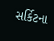સર્કિટના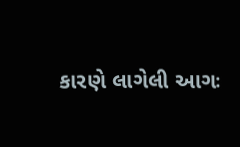કારણે લાગેલી આગઃ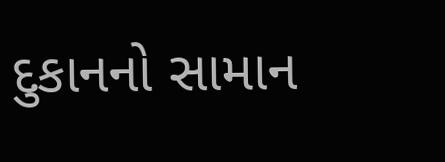દુકાનનો સામાન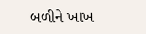બળીને ખાખ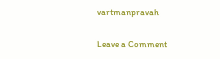vartmanpravah

Leave a Comment